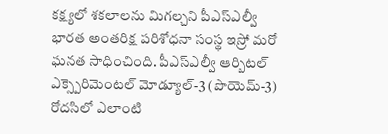కక్ష్యలో శకలాలను మిగల్చని పీఎస్ఎల్వీ
భారత అంతరిక్ష పరిశోధనా సంస్థ ఇస్రో మరో ఘనత సాధించింది. పీఎస్ఎల్వీ ఆర్బిటల్ ఎక్స్పెరిమెంటల్ మోడ్యూల్-3 (పొయెమ్-3) రోదసిలో ఎలాంటి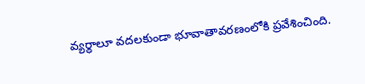వ్యర్థాలూ వదలకుండా భూవాతావరణంలోకి ప్రవేశించింది.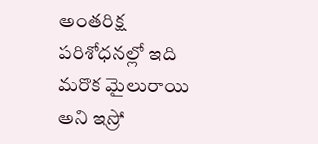అంతరిక్ష పరిశోధనల్లో ఇది మరొక మైలురాయి అని ఇస్రో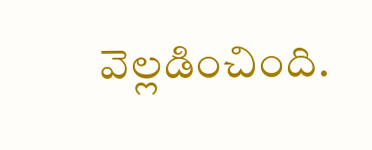వెల్లడించింది.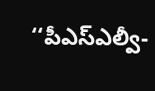‘‘పీఎస్ఎల్వీ-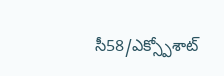సీ58/ఎక్స్పోశాట్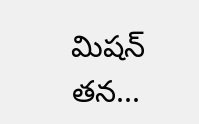మిషన్ తన...